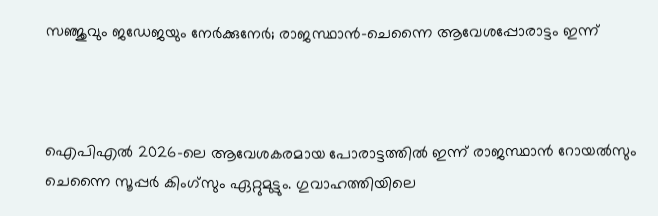സഞ്ജുവും ജഡേജയും നേർക്കുനേർ; രാജസ്ഥാൻ-ചെന്നൈ ആവേശപ്പോരാട്ടം ഇന്ന്



ഐപിഎൽ 2026-ലെ ആവേശകരമായ പോരാട്ടത്തിൽ ഇന്ന് രാജസ്ഥാൻ റോയൽസും ചെന്നൈ സൂപ്പർ കിംഗ്സും ഏറ്റുമുട്ടും. ഗുവാഹത്തിയിലെ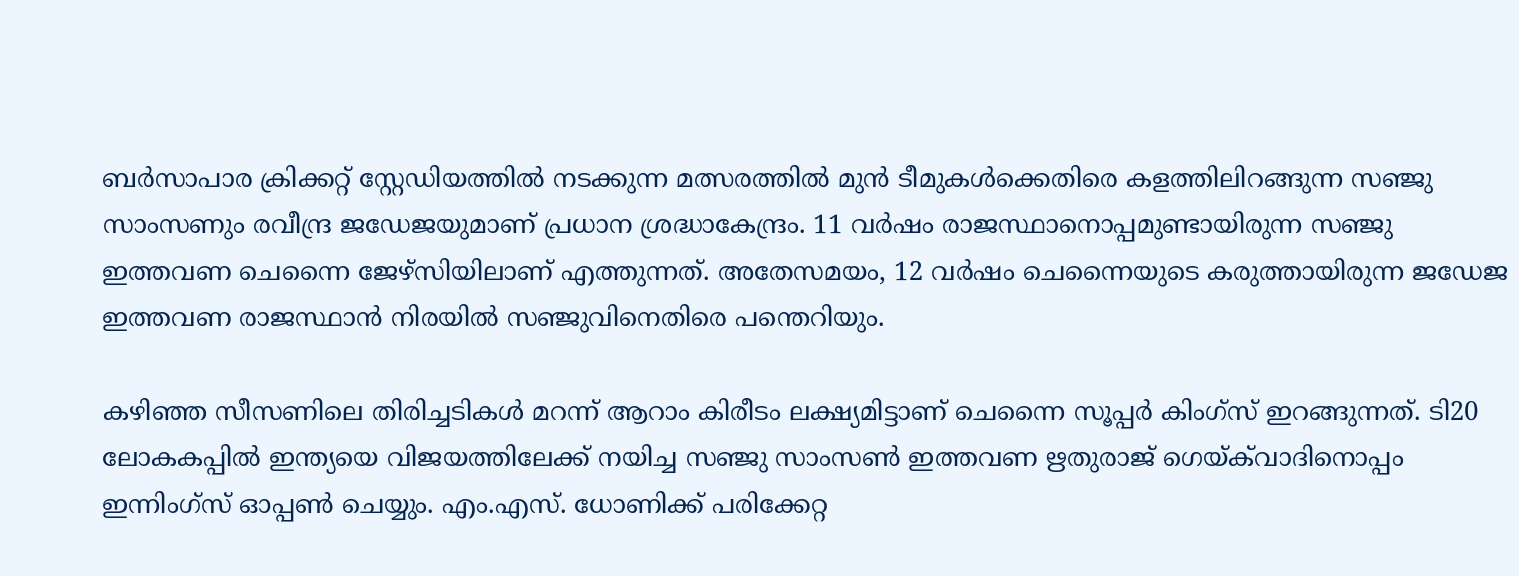ബർസാപാര ക്രിക്കറ്റ് സ്റ്റേഡിയത്തിൽ നടക്കുന്ന മത്സരത്തിൽ മുൻ ടീമുകൾക്കെതിരെ കളത്തിലിറങ്ങുന്ന സഞ്ജു സാംസണും രവീന്ദ്ര ജഡേജയുമാണ് പ്രധാന ശ്രദ്ധാകേന്ദ്രം. 11 വർഷം രാജസ്ഥാനൊപ്പമുണ്ടായിരുന്ന സഞ്ജു ഇത്തവണ ചെന്നൈ ജേഴ്സിയിലാണ് എത്തുന്നത്. അതേസമയം, 12 വർഷം ചെന്നൈയുടെ കരുത്തായിരുന്ന ജഡേജ ഇത്തവണ രാജസ്ഥാൻ നിരയിൽ സഞ്ജുവിനെതിരെ പന്തെറിയും.

കഴിഞ്ഞ സീസണിലെ തിരിച്ചടികൾ മറന്ന് ആറാം കിരീടം ലക്ഷ്യമിട്ടാണ് ചെന്നൈ സൂപ്പർ കിംഗ്സ് ഇറങ്ങുന്നത്. ടി20 ലോകകപ്പിൽ ഇന്ത്യയെ വിജയത്തിലേക്ക് നയിച്ച സഞ്ജു സാംസൺ ഇത്തവണ ഋതുരാജ് ഗെയ്‌ക്‌വാദിനൊപ്പം ഇന്നിംഗ്സ് ഓപ്പൺ ചെയ്യും. എം.എസ്. ധോണിക്ക് പരിക്കേറ്റ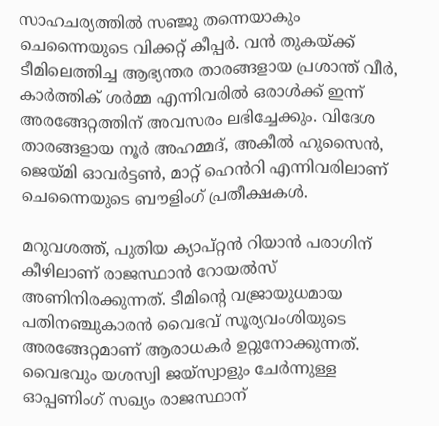സാഹചര്യത്തിൽ സഞ്ജു തന്നെയാകും ചെന്നൈയുടെ വിക്കറ്റ് കീപ്പർ. വൻ തുകയ്ക്ക് ടീമിലെത്തിച്ച ആഭ്യന്തര താരങ്ങളായ പ്രശാന്ത് വീർ, കാർത്തിക് ശർമ്മ എന്നിവരിൽ ഒരാൾക്ക് ഇന്ന് അരങ്ങേറ്റത്തിന് അവസരം ലഭിച്ചേക്കും. വിദേശ താരങ്ങളായ നൂർ അഹമ്മദ്, അകീൽ ഹുസൈൻ, ജെയ്മി ഓവർട്ടൺ, മാറ്റ് ഹെൻറി എന്നിവരിലാണ് ചെന്നൈയുടെ ബൗളിംഗ് പ്രതീക്ഷകൾ.

മറുവശത്ത്, പുതിയ ക്യാപ്റ്റൻ റിയാൻ പരാഗിന് കീഴിലാണ് രാജസ്ഥാൻ റോയൽസ് അണിനിരക്കുന്നത്. ടീമിന്റെ വജ്രായുധമായ പതിനഞ്ചുകാരൻ വൈഭവ് സൂര്യവംശിയുടെ അരങ്ങേറ്റമാണ് ആരാധകർ ഉറ്റുനോക്കുന്നത്. വൈഭവും യശസ്വി ജയ്‌സ്വാളും ചേർന്നുള്ള ഓപ്പണിംഗ് സഖ്യം രാജസ്ഥാന്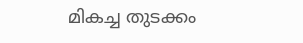മികച്ച തുടക്കം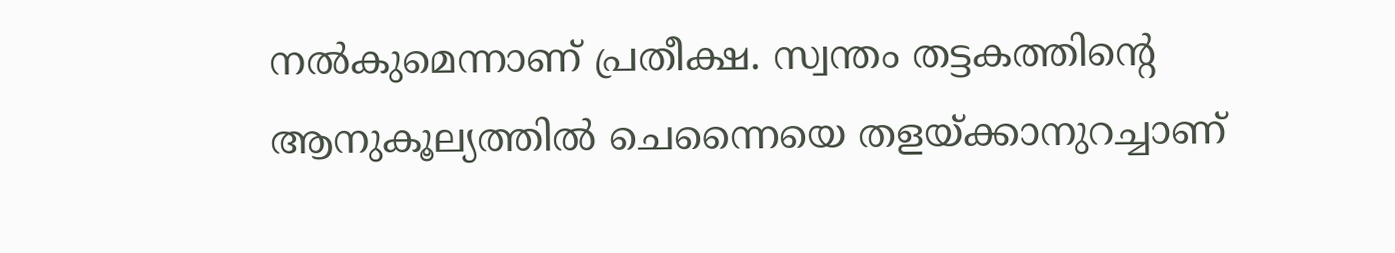നൽകുമെന്നാണ് പ്രതീക്ഷ. സ്വന്തം തട്ടകത്തിന്റെ ആനുകൂല്യത്തിൽ ചെന്നൈയെ തളയ്ക്കാനുറച്ചാണ്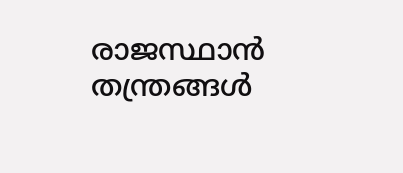രാജസ്ഥാൻ തന്ത്രങ്ങൾ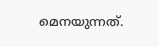മെനയുന്നത്.